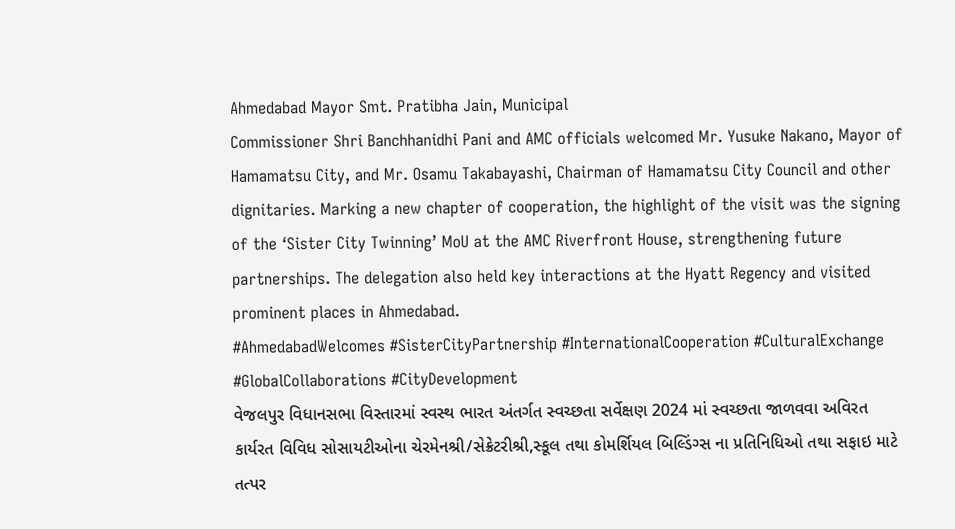Ahmedabad Mayor Smt. Pratibha Jain, Municipal
Commissioner Shri Banchhanidhi Pani and AMC officials welcomed Mr. Yusuke Nakano, Mayor of Hamamatsu City, and Mr. Osamu Takabayashi, Chairman of Hamamatsu City Council and other dignitaries. Marking a new chapter of cooperation, the highlight of the visit was the signing of the ‘Sister City Twinning’ MoU at the AMC Riverfront House, strengthening future partnerships. The delegation also held key interactions at the Hyatt Regency and visited prominent places in Ahmedabad.
#AhmedabadWelcomes #SisterCityPartnership #InternationalCooperation #CulturalExchange #GlobalCollaborations #CityDevelopment
વેજલપુર વિધાનસભા વિસ્તારમાં સ્વસ્થ ભારત અંતર્ગત સ્વચ્છતા સર્વેક્ષણ 2024 માં સ્વચ્છતા જાળવવા અવિરત કાર્યરત વિવિધ સોસાયટીઓના ચેરમેનશ્રી/સેક્રેટરીશ્રી,સ્કૂલ તથા કોમર્શિયલ બિલ્ડિંગ્સ ના પ્રતિનિધિઓ તથા સફાઇ માટે તત્પર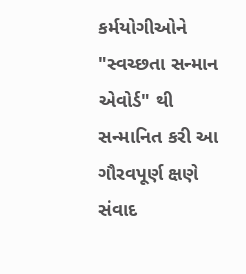કર્મયોગીઓને "સ્વચ્છતા સન્માન એવોર્ડ" થી સન્માનિત કરી આ ગૌરવપૂર્ણ ક્ષણે સંવાદ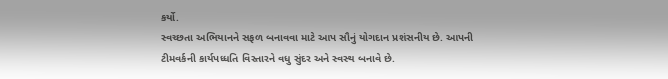કર્યો.
સ્વચ્છતા અભિયાનને સફળ બનાવવા માટે આપ સૌનું યોગદાન પ્રશંસનીય છે. આપની ટીમવર્કની કાર્યપધ્ધતિ વિસ્તારને વધુ સુંદર અને સ્વસ્થ બનાવે છે.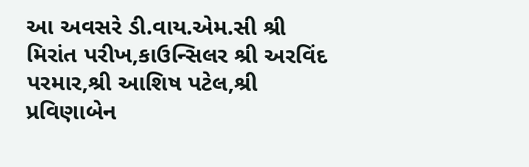આ અવસરે ડી.વાય.એમ.સી શ્રી મિરાંત પરીખ,કાઉન્સિલર શ્રી અરવિંદ પરમાર,શ્રી આશિષ પટેલ,શ્રી પ્રવિણાબેન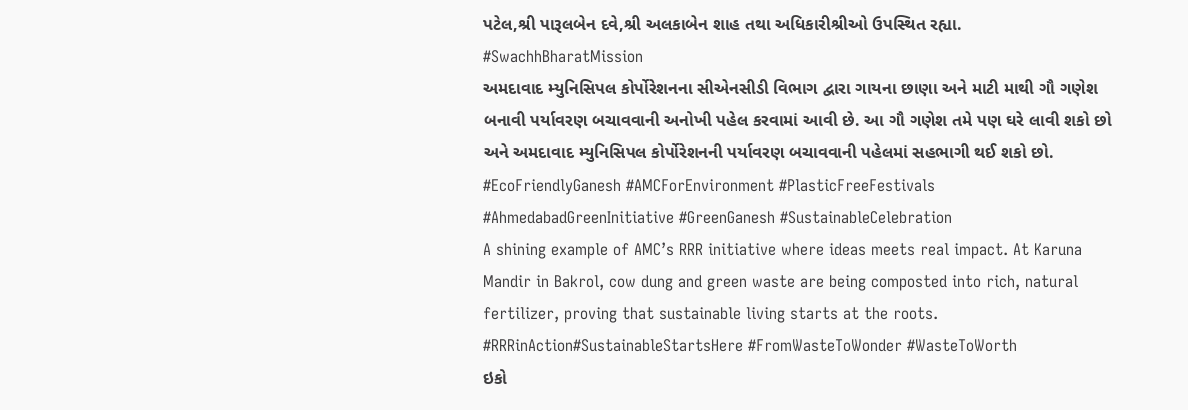પટેલ,શ્રી પારૂલબેન દવે,શ્રી અલકાબેન શાહ તથા અધિકારીશ્રીઓ ઉપસ્થિત રહ્યા. #SwachhBharatMission
અમદાવાદ મ્યુનિસિપલ કોર્પોરેશનના સીએનસીડી વિભાગ દ્વારા ગાયના છાણા અને માટી માથી ગૌ ગણેશ બનાવી પર્યાવરણ બચાવવાની અનોખી પહેલ કરવામાં આવી છે. આ ગૌ ગણેશ તમે પણ ઘરે લાવી શકો છો અને અમદાવાદ મ્યુનિસિપલ કોર્પોરેશનની પર્યાવરણ બચાવવાની પહેલમાં સહભાગી થઈ શકો છો.
#EcoFriendlyGanesh #AMCForEnvironment #PlasticFreeFestivals #AhmedabadGreenInitiative #GreenGanesh #SustainableCelebration
A shining example of AMC’s RRR initiative where ideas meets real impact. At Karuna Mandir in Bakrol, cow dung and green waste are being composted into rich, natural fertilizer, proving that sustainable living starts at the roots.
#RRRinAction#SustainableStartsHere #FromWasteToWonder #WasteToWorth
ઇકો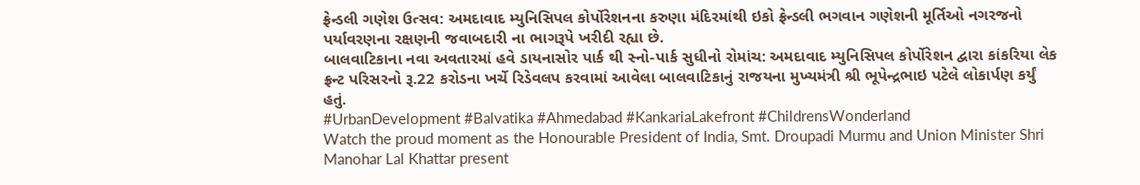ફ્રેન્ડલી ગણેશ ઉત્સવ: અમદાવાદ મ્યુનિસિપલ કોર્પોરેશનના કરુણા મંદિરમાંથી ઇકો ફ્રેન્ડલી ભગવાન ગણેશની મૂર્તિઓ નગરજનો પર્યાવરણના રક્ષણની જવાબદારી ના ભાગરૂપે ખરીદી રહ્યા છે.
બાલવાટિકાના નવા અવતારમાં હવે ડાયનાસોર પાર્ક થી સ્નો-પાર્ક સુધીનો રોમાંચ: અમદાવાદ મ્યુનિસિપલ કોર્પોરેશન દ્વારા કાંકરિયા લેક ફ્રન્ટ પરિસરનો રૂ.22 કરોડના ખર્ચે રિડેવલપ કરવામાં આવેલા બાલવાટિકાનું રાજયના મુખ્યમંત્રી શ્રી ભૂપેન્દ્રભાઇ પટેલે લોકાર્પણ કર્યું હતું.
#UrbanDevelopment #Balvatika #Ahmedabad #KankariaLakefront #ChildrensWonderland
Watch the proud moment as the Honourable President of India, Smt. Droupadi Murmu and Union Minister Shri Manohar Lal Khattar present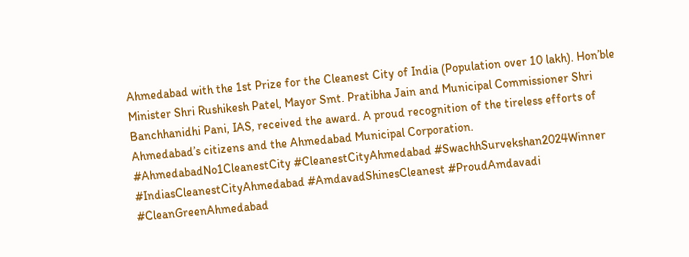Ahmedabad with the 1st Prize for the Cleanest City of India (Population over 10 lakh). Hon’ble Minister Shri Rushikesh Patel, Mayor Smt. Pratibha Jain and Municipal Commissioner Shri Banchhanidhi Pani, IAS, received the award. A proud recognition of the tireless efforts of Ahmedabad’s citizens and the Ahmedabad Municipal Corporation.
#AhmedabadNo1CleanestCity #CleanestCityAhmedabad #SwachhSurvekshan2024Winner #IndiasCleanestCityAhmedabad #AmdavadShinesCleanest #ProudAmdavadi #CleanGreenAhmedabad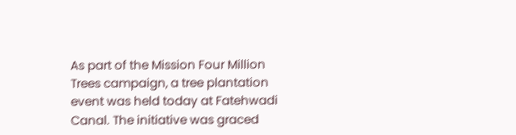As part of the Mission Four Million Trees campaign, a tree plantation event was held today at Fatehwadi Canal. The initiative was graced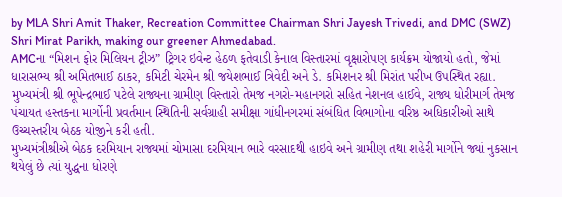by MLA Shri Amit Thaker, Recreation Committee Chairman Shri Jayesh Trivedi, and DMC (SWZ) Shri Mirat Parikh, making our greener Ahmedabad.
AMCના “મિશન ફોર મિલિયન ટ્રીઝ” ટ્રિગર ઇવેન્ટ હેઠળ ફતેવાડી કેનાલ વિસ્તારમાં વૃક્ષારોપણ કાર્યક્રમ યોજાયો હતો, જેમાં ધારાસભ્ય શ્રી અમિતભાઈ ઠાકર, કમિટી ચેરમેન શ્રી જયેશભાઈ ત્રિવેદી અને ડે. કમિશનર શ્રી મિરાંત પરીખ ઉપસ્થિત રહ્યા.
મુખ્યમંત્રી શ્રી ભૂપેન્દ્રભાઈ પટેલે રાજ્યના ગ્રામીણ વિસ્તારો તેમજ નગરો-મહાનગરો સહિત નેશનલ હાઈવે, રાજ્ય ધોરીમાર્ગ તેમજ પંચાયત હસ્તકના માર્ગોની પ્રવર્તમાન સ્થિતિની સર્વગ્રાહી સમીક્ષા ગાંધીનગરમાં સંબંધિત વિભાગોના વરિષ્ઠ અધિકારીઓ સાથે ઉચ્ચસ્તરીય બેઠક યોજીને કરી હતી.
મુખ્યમંત્રીશ્રીએ બેઠક દરમિયાન રાજ્યમાં ચોમાસા દરમિયાન ભારે વરસાદથી હાઇવે અને ગ્રામીણ તથા શહેરી માર્ગોને જ્યાં નુકસાન થયેલું છે ત્યાં યુદ્ધના ધોરણે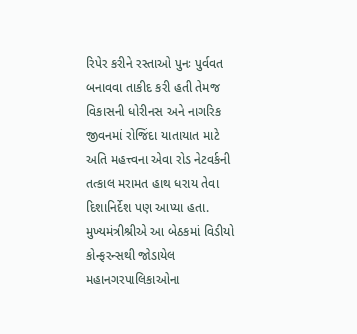રિપેર કરીને રસ્તાઓ પુનઃ પુર્વવત બનાવવા તાકીદ કરી હતી તેમજ વિકાસની ધોરીનસ અને નાગરિક જીવનમાં રોજિંદા યાતાયાત માટે અતિ મહત્ત્વના એવા રોડ નેટવર્કની તત્કાલ મરામત હાથ ધરાય તેવા દિશાનિર્દેશ પણ આપ્યા હતા. મુખ્યમંત્રીશ્રીએ આ બેઠકમાં વિડીયો કોન્ફરન્સથી જોડાયેલ મહાનગરપાલિકાઓના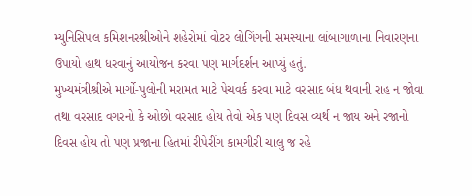મ્યુનિસિપલ કમિશનરશ્રીઓને શહેરોમાં વોટર લોગિંગની સમસ્યાના લાંબાગાળાના નિવારણના ઉપાયો હાથ ધરવાનું આયોજન કરવા પણ માર્ગદર્શન આપ્યું હતું.
મુખ્યમંત્રીશ્રીએ માર્ગો-પુલોની મરામત માટે પેચવર્ક કરવા માટે વરસાદ બંધ થવાની રાહ ન જોવા તથા વરસાદ વગરનો કે ઓછો વરસાદ હોય તેવો એક પણ દિવસ વ્યર્થ ન જાય અને રજાનો દિવસ હોય તો પણ પ્રજાના હિતમાં રીપેરીંગ કામગીરી ચાલુ જ રહે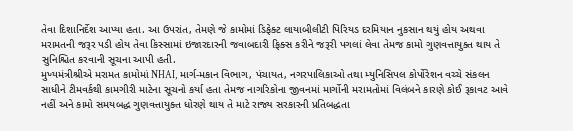તેવા દિશાનિર્દેશ આપ્યા હતા. આ ઉપરાંત, તેમણે જે કામોમાં ડિફેક્ટ લાયાબીલીટી પિરિયડ દરમિયાન નુકસાન થયું હોય અથવા મરામતની જરૂર પડી હોય તેવા કિસ્સામાં ઇજારદારની જવાબદારી ફિક્સ કરીને જરૂરી પગલાં લેવા તેમજ કામો ગુણવત્તાયુક્ત થાય તે સુનિશ્ચિત કરવાની સૂચના આપી હતી.
મુખ્યમંત્રીશ્રીએ મરામત કામોમાં NHAI, માર્ગ-મકાન વિભાગ, પંચાયત, નગરપાલિકાઓ તથા મ્યુનિસિપલ કોર્પોરેશન વચ્ચે સંકલન સાધીને ટીમવર્કથી કામગીરી માટેના સૂચનો કર્યા હતા તેમજ નાગરિકોના જીવનમાં માર્ગોની મરામતોમાં વિલંબને કારણે કોઈ રૂકાવટ આવે નહીં અને કામો સમયબદ્ધ ગુણવત્તાયુક્ત ધોરણે થાય તે માટે રાજ્ય સરકારની પ્રતિબદ્ધતા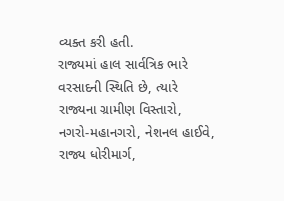વ્યક્ત કરી હતી.
રાજ્યમાં હાલ સાર્વત્રિક ભારે વરસાદની સ્થિતિ છે, ત્યારે રાજ્યના ગ્રામીણ વિસ્તારો, નગરો-મહાનગરો, નેશનલ હાઈવે, રાજ્ય ધોરીમાર્ગ,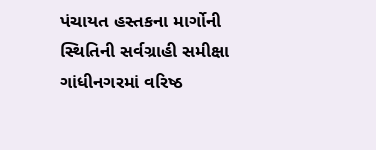પંચાયત હસ્તકના માર્ગોની સ્થિતિની સર્વગ્રાહી સમીક્ષા ગાંધીનગરમાં વરિષ્ઠ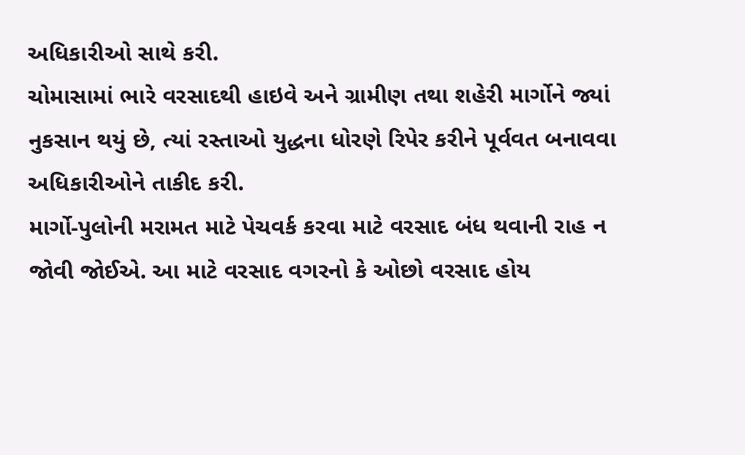અધિકારીઓ સાથે કરી.
ચોમાસામાં ભારે વરસાદથી હાઇવે અને ગ્રામીણ તથા શહેરી માર્ગોને જ્યાં નુકસાન થયું છે, ત્યાં રસ્તાઓ યુદ્ધના ધોરણે રિપેર કરીને પૂર્વવત બનાવવા અધિકારીઓને તાકીદ કરી.
માર્ગો-પુલોની મરામત માટે પેચવર્ક કરવા માટે વરસાદ બંધ થવાની રાહ ન જોવી જોઈએ. આ માટે વરસાદ વગરનો કે ઓછો વરસાદ હોય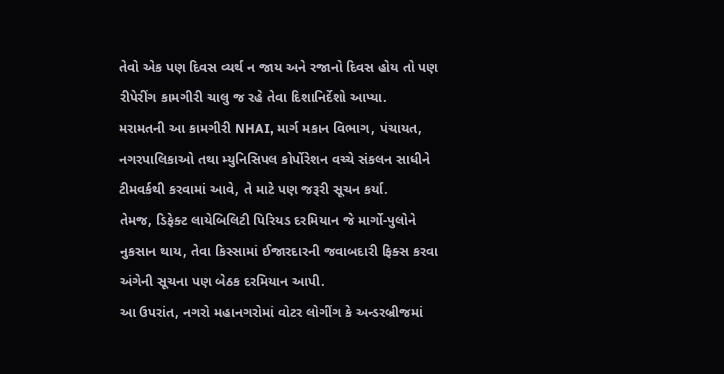તેવો એક પણ દિવસ વ્યર્થ ન જાય અને રજાનો દિવસ હોય તો પણ રીપેરીંગ કામગીરી ચાલુ જ રહે તેવા દિશાનિર્દેશો આપ્યા.
મરામતની આ કામગીરી NHAI, માર્ગ મકાન વિભાગ, પંચાયત, નગરપાલિકાઓ તથા મ્યુનિસિપલ કોર્પોરેશન વચ્ચે સંકલન સાધીને ટીમવર્કથી કરવામાં આવે, તે માટે પણ જરૂરી સૂચન કર્યા.
તેમજ, ડિફેક્ટ લાયેબિલિટી પિરિયડ દરમિયાન જે માર્ગો-પુલોને નુકસાન થાય, તેવા કિસ્સામાં ઈજારદારની જવાબદારી ફિક્સ કરવા અંગેની સૂચના પણ બેઠક દરમિયાન આપી.
આ ઉપરાંત, નગરો મહાનગરોમાં વોટર લોગીંગ કે અન્ડરબ્રીજમાં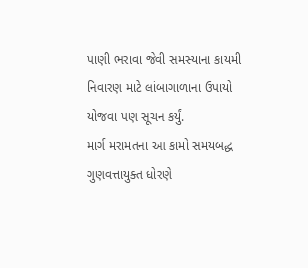પાણી ભરાવા જેવી સમસ્યાના કાયમી નિવારણ માટે લાંબાગાળાના ઉપાયો યોજવા પણ સૂચન કર્યું.
માર્ગ મરામતના આ કામો સમયબદ્ધ ગુણવત્તાયુક્ત ધોરણે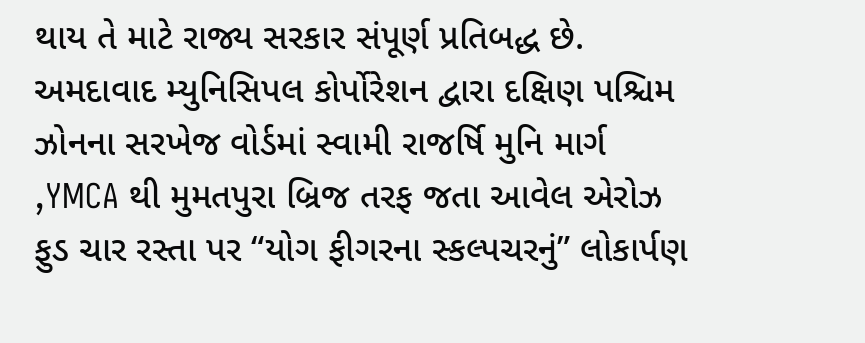થાય તે માટે રાજ્ય સરકાર સંપૂર્ણ પ્રતિબદ્ધ છે.
અમદાવાદ મ્યુનિસિપલ કોર્પોરેશન દ્વારા દક્ષિણ પશ્ચિમ ઝોનના સરખેજ વોર્ડમાં સ્વામી રાજર્ષિ મુનિ માર્ગ ,YMCA થી મુમતપુરા બ્રિજ તરફ જતા આવેલ એરોઝ ફુડ ચાર રસ્તા પર “યોગ ફીગરના સ્કલ્પચરનું” લોકાર્પણ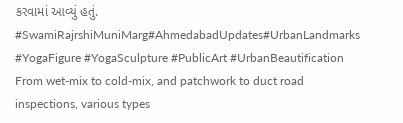કરવામાં આવ્યું હતું.
#SwamiRajrshiMuniMarg#AhmedabadUpdates#UrbanLandmarks #YogaFigure #YogaSculpture #PublicArt #UrbanBeautification
From wet-mix to cold-mix, and patchwork to duct road inspections, various types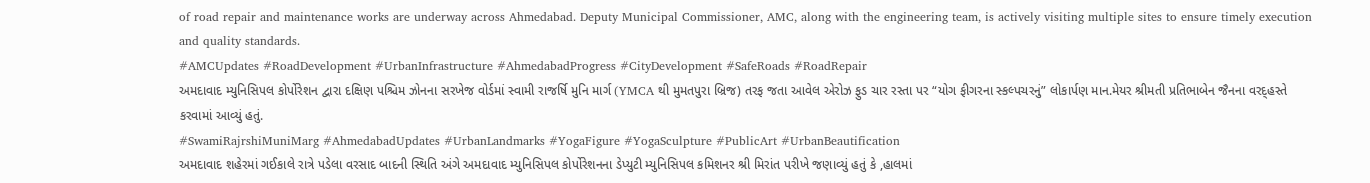of road repair and maintenance works are underway across Ahmedabad. Deputy Municipal Commissioner, AMC, along with the engineering team, is actively visiting multiple sites to ensure timely execution and quality standards.
#AMCUpdates #RoadDevelopment #UrbanInfrastructure #AhmedabadProgress #CityDevelopment #SafeRoads #RoadRepair
અમદાવાદ મ્યુનિસિપલ કોર્પોરેશન દ્વારા દક્ષિણ પશ્ચિમ ઝોનના સરખેજ વોર્ડમાં સ્વામી રાજર્ષિ મુનિ માર્ગ (YMCA થી મુમતપુરા બ્રિજ) તરફ જતા આવેલ એરોઝ ફુડ ચાર રસ્તા પર “યોગ ફીગરના સ્કલ્પચરનું” લોકાર્પણ માન.મેયર શ્રીમતી પ્રતિભાબેન જૈનના વરદ્હસ્તે કરવામાં આવ્યું હતું.
#SwamiRajrshiMuniMarg #AhmedabadUpdates #UrbanLandmarks #YogaFigure #YogaSculpture #PublicArt #UrbanBeautification
અમદાવાદ શહેરમાં ગઈકાલે રાત્રે પડેલા વરસાદ બાદની સ્થિતિ અંગે અમદાવાદ મ્યુનિસિપલ કોર્પોરેશનના ડેપ્યુટી મ્યુનિસિપલ કમિશનર શ્રી મિરાંત પરીખે જણાવ્યું હતું કે ,હાલમાં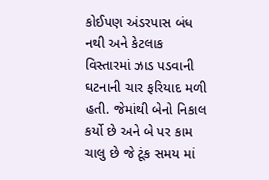કોઈપણ અંડરપાસ બંધ નથી અને કેટલાક વિસ્તારમાં ઝાડ પડવાની ઘટનાની ચાર ફરિયાદ મળી હતી. જેમાંથી બેનો નિકાલ કર્યો છે અને બે પર કામ ચાલુ છે જે ટૂંક સમય માં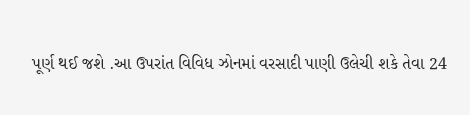પૂર્ણ થઈ જશે .આ ઉપરાંત વિવિધ ઝોનમાં વરસાદી પાણી ઉલેચી શકે તેવા 24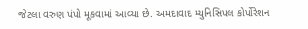જેટલા વરુણ પંપો મૂકવામાં આવ્યા છે. અમદાવાદ મ્યુનિસિપલ કોર્પોરેશન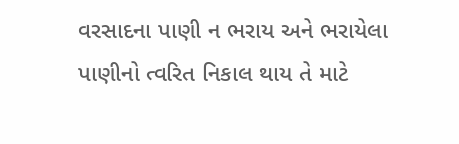વરસાદના પાણી ન ભરાય અને ભરાયેલા પાણીનો ત્વરિત નિકાલ થાય તે માટે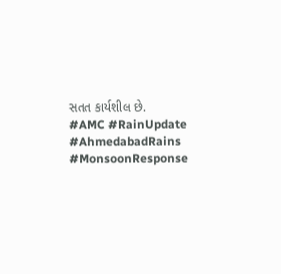સતત કાર્યશીલ છે.
#AMC #RainUpdate #AhmedabadRains #MonsoonResponse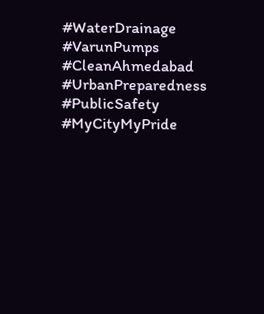#WaterDrainage #VarunPumps #CleanAhmedabad #UrbanPreparedness #PublicSafety #MyCityMyPride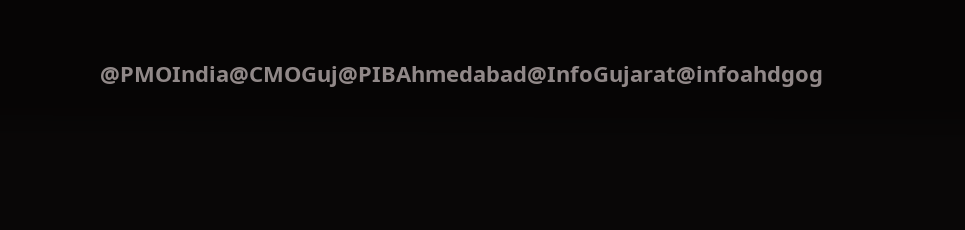@PMOIndia@CMOGuj@PIBAhmedabad@InfoGujarat@infoahdgog